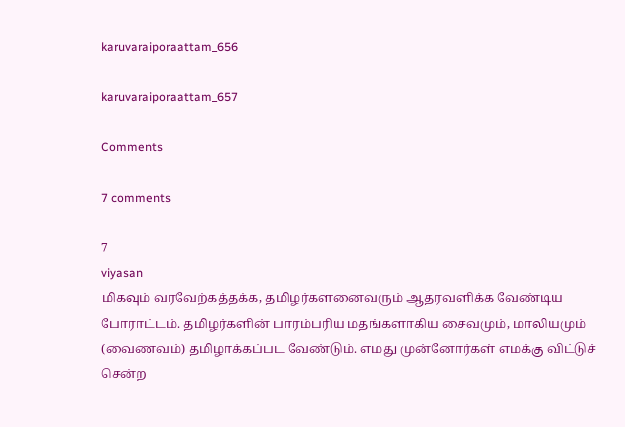karuvaraiporaattam_656

karuvaraiporaattam_657

Comments

7 comments

7
viyasan
மிக‌வும் வர‌வேற்க‌த்த‌க்க‌, த‌மிழ‌ர்க‌ள‌னைவ‌ரும் ஆத‌ர‌வ‌ளிக்க‌ வேண்டிய‌ போராட்ட‌ம். த‌மிழ‌ர்க‌ளின் பார‌ம்ப‌ரிய‌ ம‌த‌ங்க‌ளாகிய‌ சைவ‌மும், மாலிய‌மும் (வைண‌வ‌ம்) த‌மிழாக்க‌ப்ப‌ட‌ வேண்டும். எம‌து முன்னோர்க‌ள் எம‌க்கு விட்டுச் சென்ற‌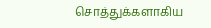சொத்துக்க‌ளாகிய‌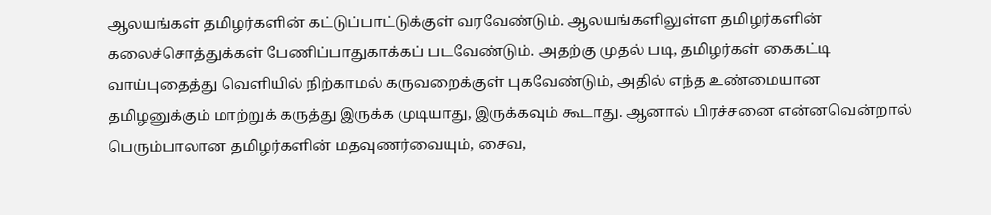ஆல‌ய‌ங்க‌ள் த‌மிழ‌ர்க‌ளின் கட்டுப்பாட்டுக்குள் வ‌ர‌வேண்டும். ஆல‌ய‌ங்க‌ளிலுள்ள‌ த‌மிழ‌ர்க‌ளின் க‌லைச்சொத்துக்க‌ள் பேணிப்பாதுகாக்க‌ப் ப‌ட‌வேண்டும். அத‌ற்கு முத‌ல் ப‌டி, த‌மிழ‌ர்க‌ள் கைக‌ட்டி வாய்புதைத்து வெளியில் நிற்காம‌ல் க‌ருவ‌றைக்குள் புக‌வேண்டும், அதில் எந்த‌ உண்மையான‌ த‌மிழ‌னுக்கும் மாற்றுக் க‌ருத்து இருக்க‌ முடியாது, இருக்க‌வும் கூடாது. ஆனால் பிர‌ச்ச‌னை என்ன‌வென்றால் பெரும்பாலான‌ த‌மிழ‌ர்க‌ளின் ம‌த‌வுண‌ர்வையும், சைவ‌,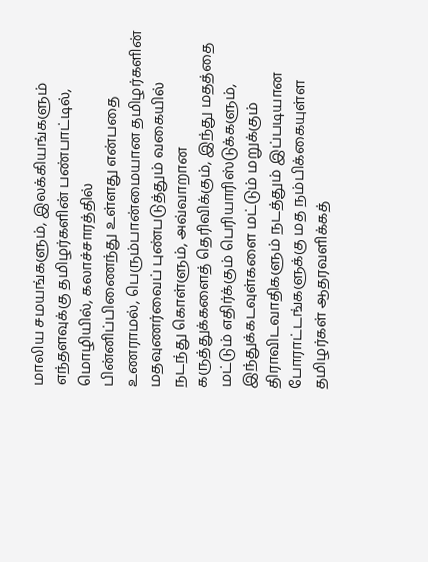மாலிய‌ ச‌ம‌ய‌ங்க‌ளும், இல‌க்கிய‌ங்க‌ளும் எந்த‌ள‌வுக்கு த‌மிழ‌ர்க‌ளின் ப‌ண்பாட்டில், மொழியில், க‌லாச்சார‌த்தில் பின்னிப்பிணைந்து உள்ள‌து என்ப‌தை உண‌ராம‌ல், பெரும்பான்மையான‌ த‌மிழ‌ர்க‌ளின் ம‌த‌வுண‌ர்வைப் புண்ப‌டுத்தும் வ‌கையில் ந‌ட‌ந்து கொள்ளும், அவ்வாறான‌ க‌ருத்துக்க‌ளைத் தெரிவிக்கும், இந்து ம‌த‌த்தை ம‌ட்டும் எதிர்க்கும் பெரியாரிஸ்டுக்களும், இந்துக்க‌ட‌வுள்களை ம‌ட்டும் ம‌றுக்கும் திராவிட‌வாதிக‌ளும் ந‌ட‌த்தும் இப்ப‌டியான‌ போராட்ட‌ங்க‌ளுக்கு ம‌த‌ ந‌ம்பிக்கையுள்ள‌ த‌மிழ‌ர்க‌ள் ஆத‌ர‌வ‌ளிக்க‌த்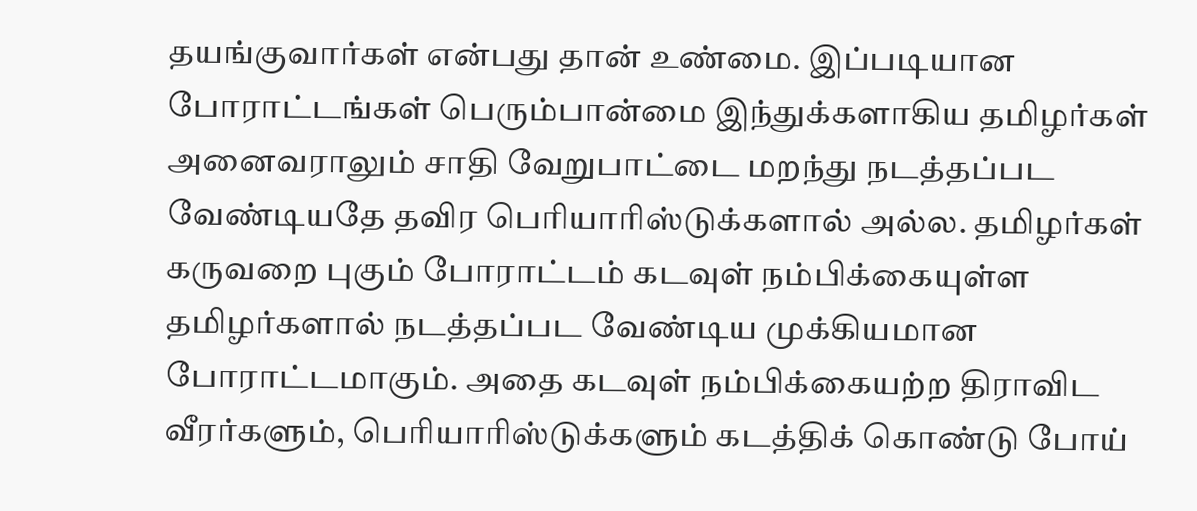த‌ய‌ங்குவார்கள் என்ப‌து தான் உண்மை. இப்ப‌டியான‌ போராட்ட‌ங்க‌ள் பெரும்பான்மை இந்துக்க‌ளாகிய‌ த‌மிழ‌ர்க‌ள் அனைவ‌ராலும் சாதி வேறுபாட்டை ம‌றந்து ந‌ட‌த்த‌ப்ப‌ட‌ வேண்டிய‌தே த‌விர‌ பெரியாரிஸ்டுக்க‌ளால் அல்ல‌. த‌மிழ‌ர்க‌ள் க‌ருவ‌றை புகும் போராட்ட‌ம் க‌ட‌வுள் ந‌ம்பிக்கையுள்ள‌ த‌மிழ‌ர்க‌ளால் ந‌ட‌த்தப்ப‌ட‌ வேண்டிய‌ முக்கிய‌மான‌ போராட்ட‌மாகும். அதை க‌ட‌வுள் ந‌ம்பிக்கைய‌ற்ற‌ திராவிட‌ வீர‌ர்க‌ளும், பெரியாரிஸ்டுக்க‌ளும் க‌ட‌த்திக் கொண்டு போய்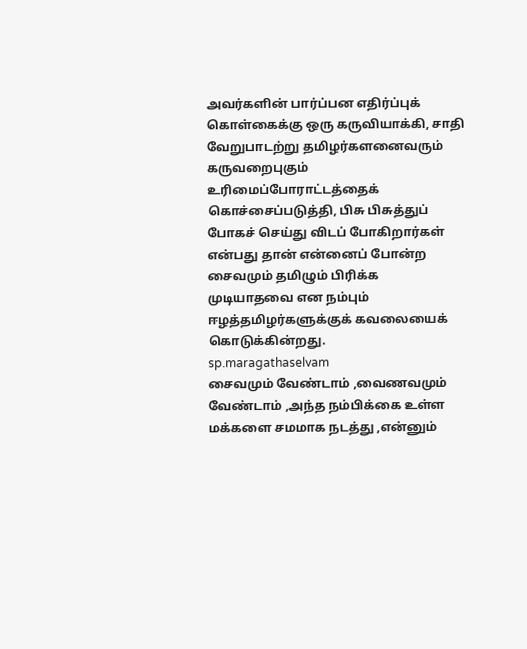அவ‌ர்க‌ளின் பார்ப்ப‌ன‌ எதிர்ப்புக் கொள்கைக்கு ஒரு க‌ருவியாக்கி, சாதி வேறுபாட‌ற்று த‌மிழ‌ர்க‌ள‌னைவ‌ரும் க‌ருவ‌றைபுகும் உரிமைப்போராட்ட‌த்தைக் கொச்சைப்ப‌டுத்தி, பிசு பிசுத்துப் போக‌ச் செய்து விட‌ப் போகிறார்க‌ள் என்ப‌து தான் என்னைப் போன்ற‌ சைவ‌மும் த‌மிழும் பிரிக்க‌ முடியாத‌வை என‌ ந‌ம்பும் ஈழ‌த்த‌மிழ‌ர்க‌ளுக்குக் க‌வ‌லையைக் கொடுக்கின்ற‌து.
sp.maragathaselvam
சைவமும் வேண்டாம் ,வைணவமும் வேண்டாம் ,அந்த நம்பிக்கை உள்ள மக்களை சமமாக நடத்து ,என்னும்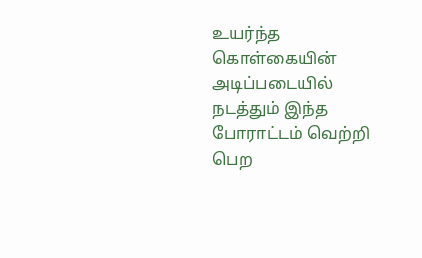உயர்ந்த கொள்கையின் அடிப்படையில் நடத்தும் இந்த போராட்டம் வெற்றி பெற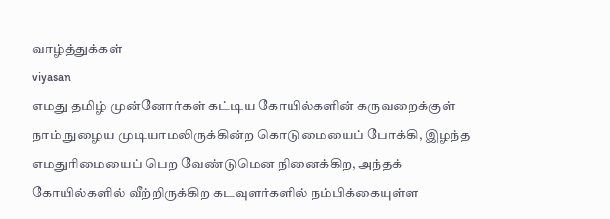வாழ்த்துக்கள்
viyasan
எம‌து த‌மிழ் முன்னோர்க‌ள் க‌ட்டிய‌ கோயில்க‌ளின் க‌ருவ‌றைக்குள் நாம் நுழைய‌ முடியாமலிருக்கின்ற கொடுமையைப் போக்கி, இழ‌ந்த‌ எம‌துரிமையைப் பெற‌ வேண்டுமென நினைக்கிற‌, அந்த‌க் கோயில்க‌ளில் வீற்றிருக்கிற‌ க‌ட‌வுள‌ர்க‌ளில் ந‌ம்பிக்கையுள்ள‌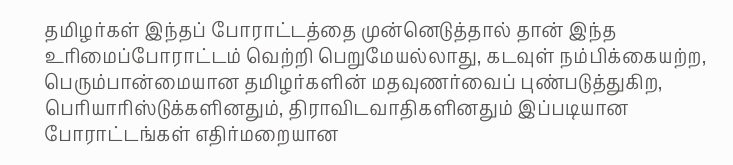த‌மிழ‌ர்க‌ள் இந்த‌ப் போராட்ட‌த்தை முன்னெடுத்தால் தான் இந்த‌ உரிமைப்போராட்ட‌ம் வெற்றி பெறுமேய‌ல்லாது, க‌ட‌வுள் ந‌ம்பிக்கைய‌ற்ற, பெரும்பான்மையான‌ த‌மிழ‌ர்க‌ளின் ம‌த‌வுண‌ர்வைப் புண்படுத்துகிற‌, பெரியாரிஸ்டுக்க‌ளின‌தும், திராவிட‌வாதிக‌ளின‌தும் இப்ப‌டியான‌ போராட்ட‌ங்க‌ள் எதிர்ம‌றையான‌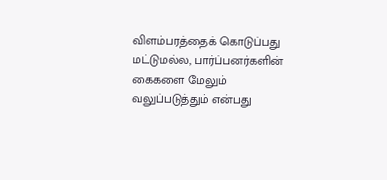விள‌ம்ப‌ர‌த்தைக் கொடுப்ப‌து ம‌ட்டும‌ல்ல‌, பார்ப்ப‌ன‌ர்க‌ளின் கைக‌ளை மேலும் வ‌லுப்ப‌டுத்தும் என்ப‌து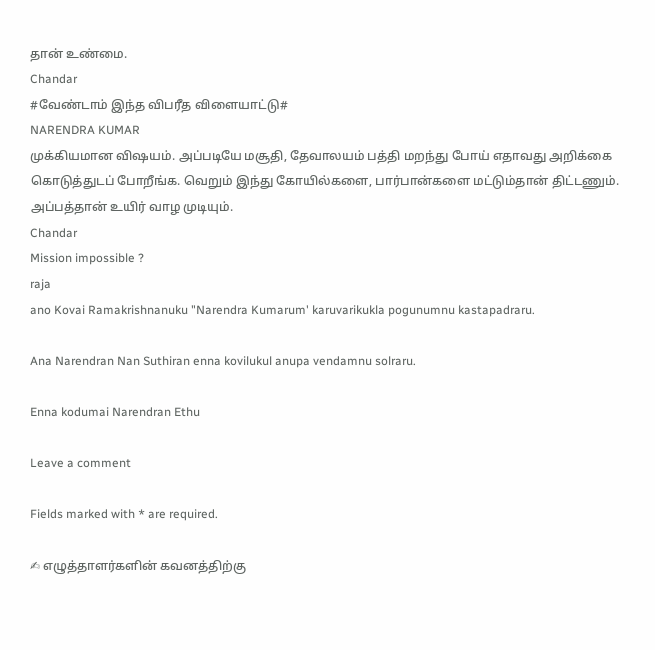தான் உண்மை.
Chandar
#வேண்டாம் இந்த விபரீத விளையாட்டு#
NARENDRA KUMAR
முக்கியமான விஷயம். அப்படியே மசூதி, தேவாலயம் பத்தி மறந்து போய் எதாவது அறிக்கை கொடுத்துடப் போறீங்க. வெறும் இந்து கோயில்களை, பார்பான்களை மட்டும்தான் திட்டணும். அப்பத்தான் உயிர் வாழ முடியும்.
Chandar
Mission impossible ?
raja
ano Kovai Ramakrishnanuku "Narendra Kumarum' karuvarikukla pogunumnu kastapadraru.

Ana Narendran Nan Suthiran enna kovilukul anupa vendamnu solraru.

Enna kodumai Narendran Ethu

Leave a comment

Fields marked with * are required.

✍ எழுத்தாளர்களின் கவனத்திற்கு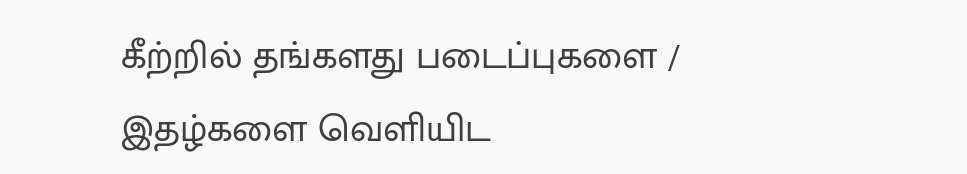கீற்றில் தங்களது படைப்புகளை / இதழ்களை வெளியிட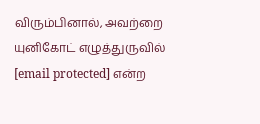விரும்பினால், அவற்றை யுனிகோட் எழுத்துருவில் [email protected] என்ற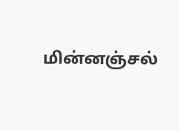மின்னஞ்சல்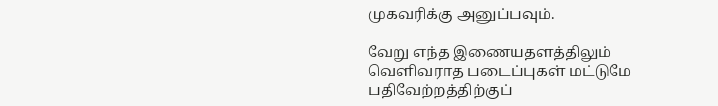முகவரிக்கு அனுப்பவும்.

வேறு எந்த இணையதளத்திலும் வெளிவராத படைப்புகள் மட்டுமே பதிவேற்றத்திற்குப்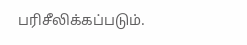பரிசீலிக்கப்படும்.